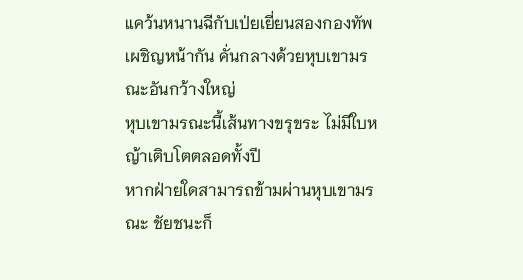แคว้นหนานฉีกับเป่ยเยี่ยนสองกองทัพเผชิญหน้ากัน คั่นกลางด้วยหุบเขามรณะอันกว้างใหญ่
หุบเขามรณะนี้เส้นทางขรุขระ ไม่มีใบหญ้าเติบโตตลอดทั้งปี
หากฝ่ายใดสามารถข้ามผ่านหุบเขามรณะ ชัยชนะก็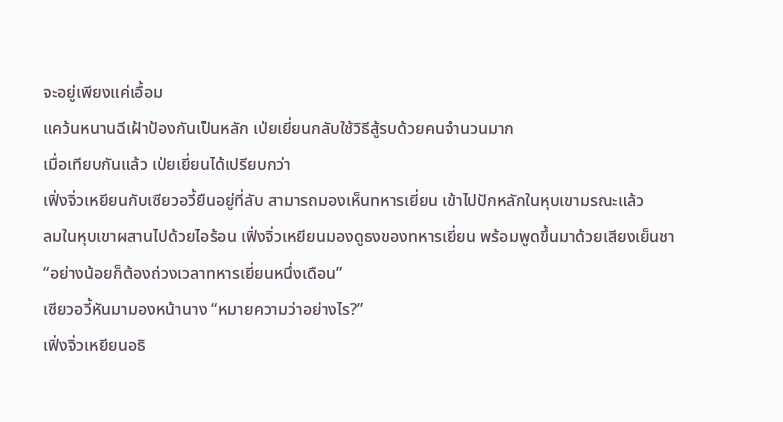จะอยู่เพียงแค่เอื้อม
แคว้นหนานฉีเฝ้าป้องกันเป็นหลัก เป่ยเยี่ยนกลับใช้วิธีสู้รบด้วยคนจำนวนมาก
เมื่อเทียบกันแล้ว เป่ยเยี่ยนได้เปรียบกว่า
เฟิ่งจิ่วเหยียนกับเซียวอวี้ยืนอยู่ที่ลับ สามารถมองเห็นทหารเยี่ยน เข้าไปปักหลักในหุบเขามรณะแล้ว
ลมในหุบเขาผสานไปด้วยไอร้อน เฟิ่งจิ่วเหยียนมองดูธงของทหารเยี่ยน พร้อมพูดขึ้นมาด้วยเสียงเย็นชา
“อย่างน้อยก็ต้องถ่วงเวลาทหารเยี่ยนหนึ่งเดือน”
เซียวอวี้หันมามองหน้านาง “หมายความว่าอย่างไร?”
เฟิ่งจิ่วเหยียนอธิ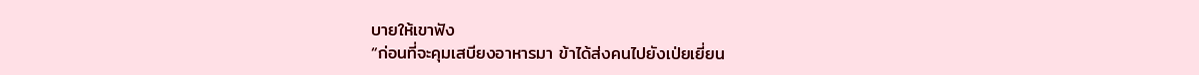บายให้เขาฟัง
“ก่อนที่จะคุมเสบียงอาหารมา ข้าได้ส่งคนไปยังเป่ยเยี่ยน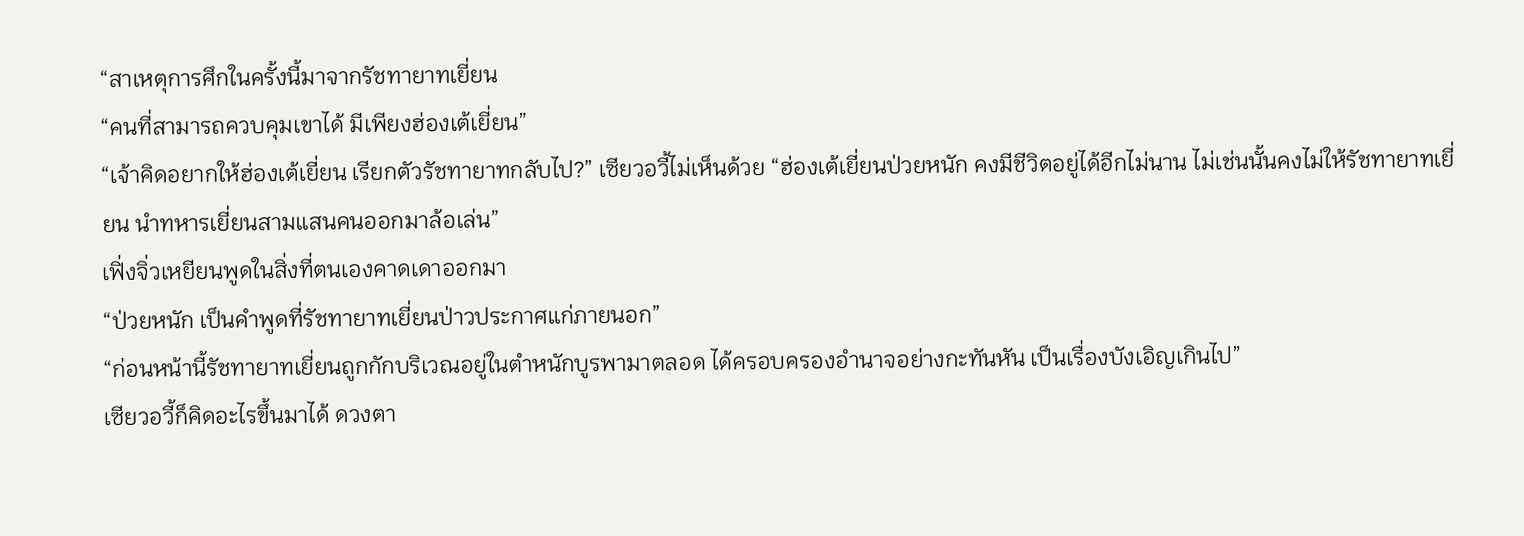“สาเหตุการศึกในครั้งนี้มาจากรัชทายาทเยี่ยน
“คนที่สามารถควบคุมเขาได้ มีเพียงฮ่องเต้เยี่ยน”
“เจ้าคิดอยากให้ฮ่องเต้เยี่ยน เรียกตัวรัชทายาทกลับไป?” เซียวอวี้ไม่เห็นด้วย “ฮ่องเต้เยี่ยนป่วยหนัก คงมีชีวิตอยู่ได้อีกไม่นาน ไม่เช่นนั้นคงไม่ให้รัชทายาทเยี่ยน นำทหารเยี่ยนสามแสนคนออกมาล้อเล่น”
เฟิ่งจิ่วเหยียนพูดในสิ่งที่ตนเองคาดเดาออกมา
“ป่วยหนัก เป็นคำพูดที่รัชทายาทเยี่ยนป่าวประกาศแก่ภายนอก”
“ก่อนหน้านี้รัชทายาทเยี่ยนถูกกักบริเวณอยู่ในตำหนักบูรพามาตลอด ได้ครอบครองอำนาจอย่างกะทันหัน เป็นเรื่องบังเอิญเกินไป”
เซียวอวี้ก็คิดอะไรขึ้นมาได้ ดวงตา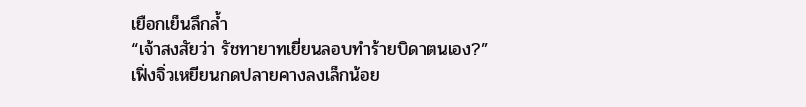เยือกเย็นลึกล้ำ
“เจ้าสงสัยว่า รัชทายาทเยี่ยนลอบทำร้ายบิดาตนเอง?”
เฟิ่งจิ่วเหยียนกดปลายคางลงเล็กน้อย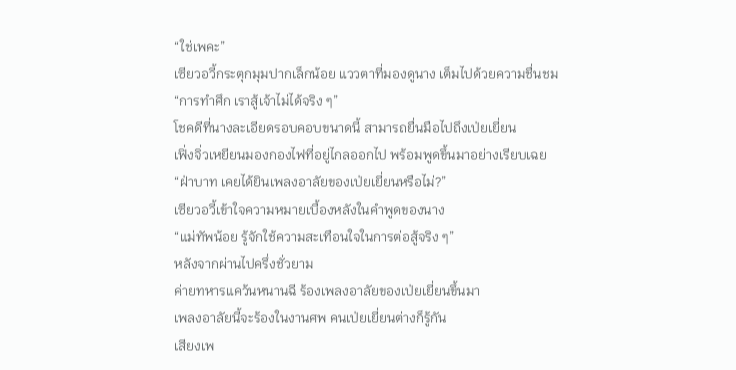“ใช่เพคะ”
เซียวอวี้กระตุกมุมปากเล็กน้อย แววตาที่มองดูนาง เต็มไปด้วยความชื่นชม
“การทำศึก เราสู้เจ้าไม่ได้จริง ๆ”
โชคดีที่นางละเอียดรอบคอบขนาดนี้ สามารถยื่นมือไปถึงเป่ยเยี่ยน
เฟิ่งจิ่วเหยียนมองกองไฟที่อยู่ไกลออกไป พร้อมพูดขึ้นมาอย่างเรียบเฉย
“ฝ่าบาท เคยได้ยินเพลงอาลัยของเป่ยเยี่ยนหรือไม่?”
เซียวอวี้เข้าใจความหมายเบื้องหลังในคำพูดของนาง
“แม่ทัพน้อย รู้จักใช้ความสะเทือนใจในการต่อสู้จริง ๆ”
หลังจากผ่านไปครึ่งชั่วยาม
ค่ายทหารแคว้นหนานฉี ร้องเพลงอาลัยของเป่ยเยี่ยนขึ้นมา
เพลงอาลัยนี้จะร้องในงานศพ คนเป่ยเยี่ยนต่างก็รู้กัน
เสียงเพ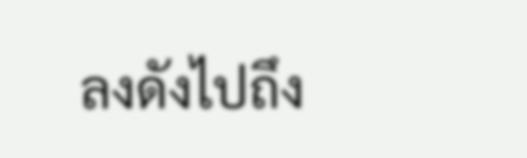ลงดังไปถึง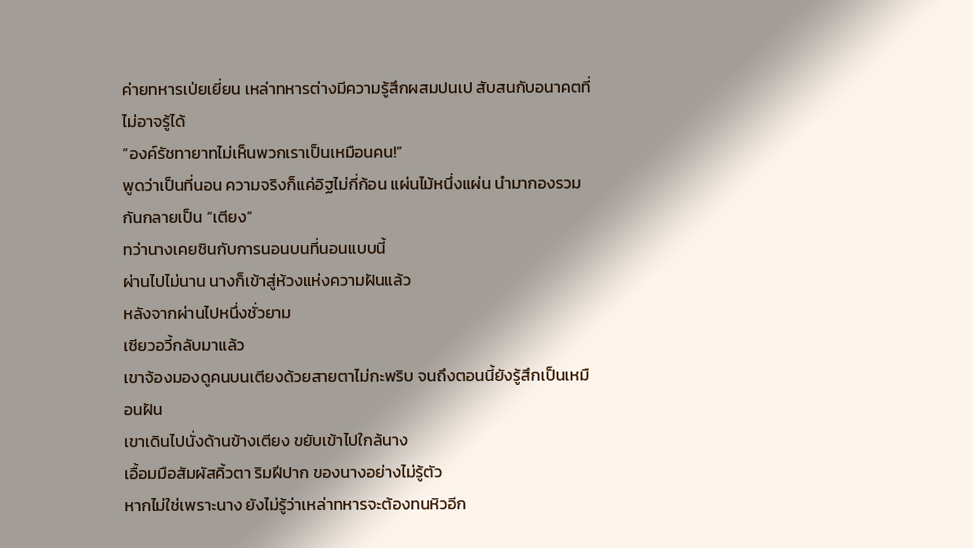ค่ายทหารเป่ยเยี่ยน เหล่าทหารต่างมีความรู้สึกผสมปนเป สับสนกับอนาคตที่ไม่อาจรู้ได้
“องค์รัชทายาทไม่เห็นพวกเราเป็นเหมือนคน!”
พูดว่าเป็นที่นอน ความจริงก็แค่อิฐไม่กี่ก้อน แผ่นไม้หนึ่งแผ่น นำมากองรวมกันกลายเป็น “เตียง”
ทว่านางเคยชินกับการนอนบนที่นอนแบบนี้
ผ่านไปไม่นาน นางก็เข้าสู่ห้วงแห่งความฝันแล้ว
หลังจากผ่านไปหนึ่งชั่วยาม
เซียวอวี้กลับมาแล้ว
เขาจ้องมองดูคนบนเตียงด้วยสายตาไม่กะพริบ จนถึงตอนนี้ยังรู้สึกเป็นเหมือนฝัน
เขาเดินไปนั่งด้านข้างเตียง ขยับเข้าไปใกล้นาง
เอื้อมมือสัมผัสคิ้วตา ริมฝีปาก ของนางอย่างไม่รู้ตัว
หากไม่ใช่เพราะนาง ยังไม่รู้ว่าเหล่าทหารจะต้องทนหิวอีก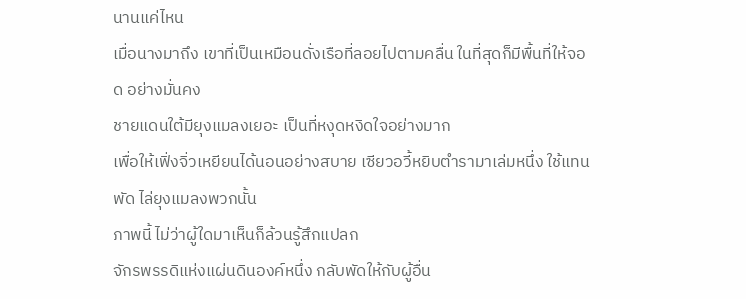นานแค่ไหน
เมื่อนางมาถึง เขาที่เป็นเหมือนดั่งเรือที่ลอยไปตามคลื่น ในที่สุดก็มีพื้นที่ให้จอด อย่างมั่นคง
ชายแดนใต้มียุงแมลงเยอะ เป็นที่หงุดหงิดใจอย่างมาก
เพื่อให้เฟิ่งจิ่วเหยียนได้นอนอย่างสบาย เซียวอวี้หยิบตำรามาเล่มหนึ่ง ใช้แทนพัด ไล่ยุงแมลงพวกนั้น
ภาพนี้ ไม่ว่าผู้ใดมาเห็นก็ล้วนรู้สึกแปลก
จักรพรรดิแห่งแผ่นดินองค์หนึ่ง กลับพัดให้กับผู้อื่น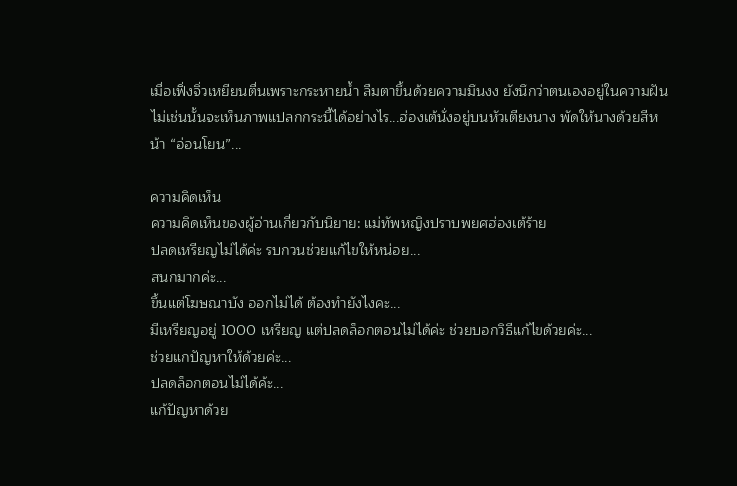เมื่อเฟิ่งจิ่วเหยียนตื่นเพราะกระหายน้ำ ลืมตาขึ้นด้วยความมึนงง ยังนึกว่าตนเองอยู่ในความฝัน
ไม่เช่นนั้นจะเห็นภาพแปลกกระนี้ได้อย่างไร...ฮ่องเต้นั่งอยู่บนหัวเตียงนาง พัดให้นางด้วยสีหน้า “อ่อนโยน”...

ความคิดเห็น
ความคิดเห็นของผู้อ่านเกี่ยวกับนิยาย: แม่ทัพหญิงปราบพยศฮ่องเต้ร้าย
ปลดเหรียญไม่ได้ค่ะ รบกวนช่วยแก้ไขให้หน่อย...
สนกมากค่ะ...
ขึ้นแต่โฆษณาบัง ออกไม่ได้ ต้องทำยังไงคะ...
มีเหรียญอยู่ 1000 เหรียญ แต่ปลดล็อกตอนไม่ได้ค่ะ ช่วยบอกวิธีแก้ไขด้วยค่ะ...
ช่วยแกปัญหาให้ด้วยค่ะ...
ปลดล็อกตอนไม่ได้ค้ะ...
แก้ปัญหาด้วย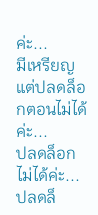ค่ะ...
มีเหรียญแต่ปลดล็อกตอนไม่ได้ค่ะ...
ปลดล็อกไม่ได้ค่ะ...
ปลดล็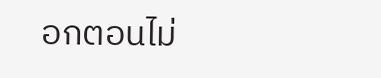อกตอนไม่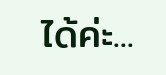ได้ค่ะ...